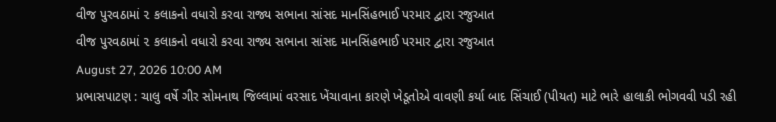વીજ પુરવઠામાં ૨ કલાકનો વધારો કરવા રાજ્ય સભાના સાંસદ માનસિંહભાઈ પરમાર દ્વારા રજુઆત
વીજ પુરવઠામાં ૨ કલાકનો વધારો કરવા રાજ્ય સભાના સાંસદ માનસિંહભાઈ પરમાર દ્વારા રજુઆત
August 27, 2026 10:00 AM
પ્રભાસપાટણ : ચાલુ વર્ષે ગીર સોમનાથ જિલ્લામાં વરસાદ ખેંચાવાના કારણે ખેડૂતોએ વાવણી કર્યા બાદ સિંચાઈ (પીયત) માટે ભારે હાલાકી ભોગવવી પડી રહી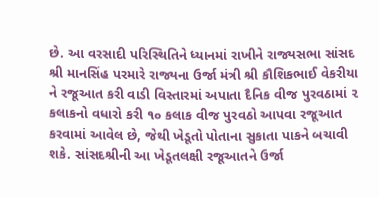છે. આ વરસાદી પરિસ્થિતિને ધ્યાનમાં રાખીને રાજ્યસભા સાંસદ શ્રી માનસિંહ પરમારે રાજ્યના ઉર્જા મંત્રી શ્રી કૌશિકભાઈ વેકરીયા ને રજૂઆત કરી વાડી વિસ્તારમાં અપાતા દૈનિક વીજ પુરવઠામાં ૨ કલાકનો વધારો કરી ૧૦ કલાક વીજ પુરવઠો આપવા રજૂઆત કરવામાં આવેલ છે, જેથી ખેડૂતો પોતાના સુકાતા પાકને બચાવી શકે. સાંસદશ્રીની આ ખેડૂતલક્ષી રજૂઆતને ઉર્જા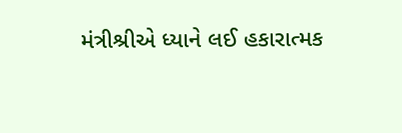મંત્રીશ્રીએ ધ્યાને લઈ હકારાત્મક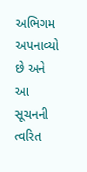અભિગમ અપનાવ્યો છે અને આ સૂચનની ત્વરિત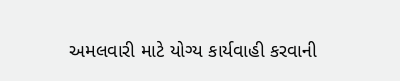અમલવારી માટે યોગ્ય કાર્યવાહી કરવાની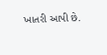ખાતરી આપી છે.